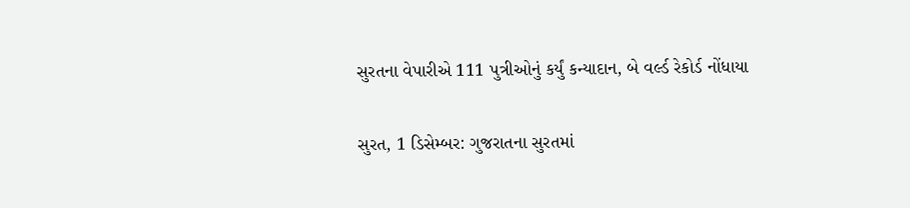સુરતના વેપારીએ 111 પુત્રીઓનું કર્યું કન્યાદાન, બે વર્લ્ડ રેકોર્ડ નોંધાયા

સુરત, 1 ડિસેમ્બર: ગુજરાતના સુરતમાં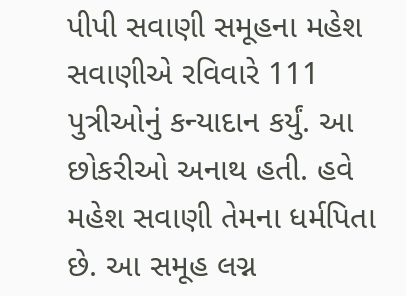પીપી સવાણી સમૂહના મહેશ સવાણીએ રવિવારે 111 પુત્રીઓનું કન્યાદાન કર્યું. આ છોકરીઓ અનાથ હતી. હવે મહેશ સવાણી તેમના ધર્મપિતા છે. આ સમૂહ લગ્ન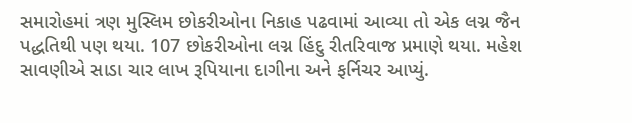સમારોહમાં ત્રણ મુસ્લિમ છોકરીઓના નિકાહ પઢવામાં આવ્યા તો એક લગ્ન જૈન પદ્ધતિથી પણ થયા. 107 છોકરીઓના લગ્ન હિંદુ રીતરિવાજ પ્રમાણે થયા. મહેશ સાવણીએ સાડા ચાર લાખ રૂપિયાના દાગીના અને ફર્નિચર આપ્યું.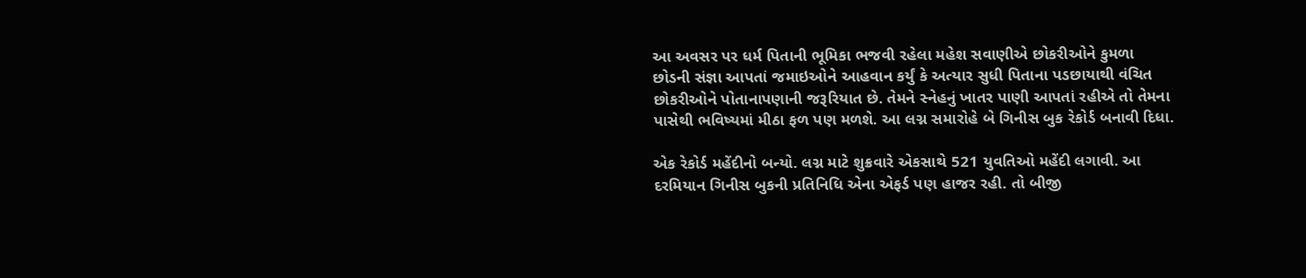આ અવસર પર ધર્મ પિતાની ભૂમિકા ભજવી રહેલા મહેશ સવાણીએ છોકરીઓને કુમળા છોડની સંજ્ઞા આપતાં જમાઇઓને આહવાન કર્યું કે અત્યાર સુધી પિતાના પડછાયાથી વંચિત છોકરીઓને પોતાનાપણાની જરૂરિયાત છે. તેમને સ્નેહનું ખાતર પાણી આપતાં રહીએ તો તેમના પાસેથી ભવિષ્યમાં મીઠા ફળ પણ મળશે. આ લગ્ન સમારોહે બે ગિનીસ બુક રેકોર્ડ બનાવી દિધા.

એક રેકોર્ડ મહેંદીનો બન્યો. લગ્ન માટે શુક્રવારે એકસાથે 521 યુવતિઓ મહેંદી લગાવી. આ દરમિયાન ગિનીસ બુકની પ્રતિનિધિ એના એફર્ડ પણ હાજર રહી. તો બીજી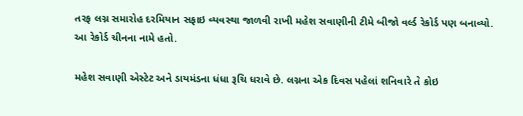તરફ લગ્ન સમારોહ દરમિયાન સફાઇ વ્યવસ્થા જાળવી રાખી મહેશ સવાણીની ટીમે બીજો વર્લ્ડ રેકોર્ડ પણ બનાવ્યો. આ રેકોર્ડ ચીનના નામે હતો.

મહેશ સવાણી એસ્ટેટ અને ડાયમંડના ધંધા રૂચિ ધરાવે છે. લગ્નના એક દિવસ પહેલાં શનિવારે તે કોઇ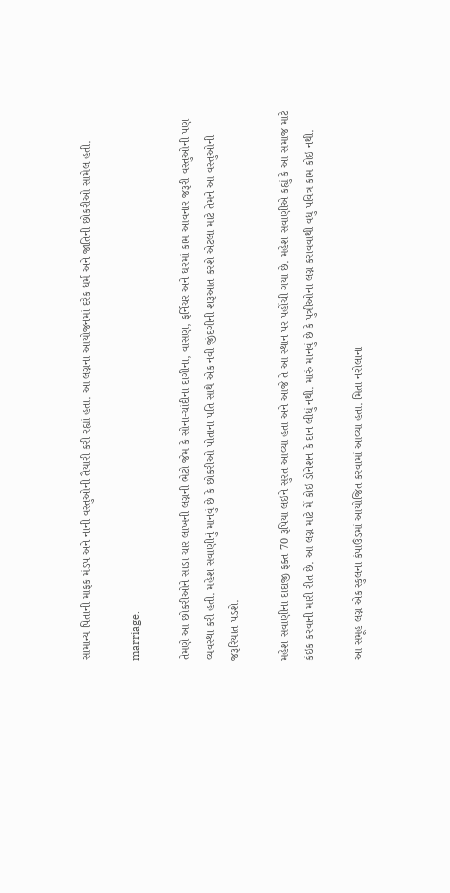સામાન્ય પિતાની માફક મંડપ અને નાની વસ્તુઓની તૈયારી કરી રહ્યાં હતા. આ લગ્નના આયોજનમાં દરેક ધર્મ અને જાતિની છોકરીઓ સામેલ હતી.

marriage.

તેમણે આ છોકરીઓને સાડા ચાર લાખની લગ્નની ભેટો જેમ કે સોના-ચાંદીના દાગીના, વાસણ, ફર્નિચર અને ઘરમાં કામ આવનાર જરૂરી વસ્તુઓની પણ વ્યવસ્થા કરી હતી. મહેશ સવાણીનું માનવું છે કે છોકરીઓ પોતાના પતિ સાથે એક નવી જીંદગીની શરૂઆત કરશે એટલા માટે તેમને આ વસ્તુઓની જરૂરિયાત પડશે.

મહેશ સવાણીના દાદાજી ફક્ત 70 રૂપિયા લઇને સુરત આવ્યા હતા અને આજે તે આ સ્થાન પર પહોંચી ગયા છે. મહેશ સવાણીએ કહ્યું કે આ સમાજ માટે કંઇક કરવાની મારી રીત છે. આ લગ્ન માટે મેં કોઇ ડોનેશન કે દાન લીધું નથી. મારું માનવું છે કે પુત્રીઓના લગ્ન કરાવવાથી વધુ પવિત્ર કામ કોઇ નથી.

આ સમૂહ લગ્ન એક સ્કુલના કંપાઉંડમાં આયોજિત કરવામાં આવ્યા હતા. મિતા નરોલાના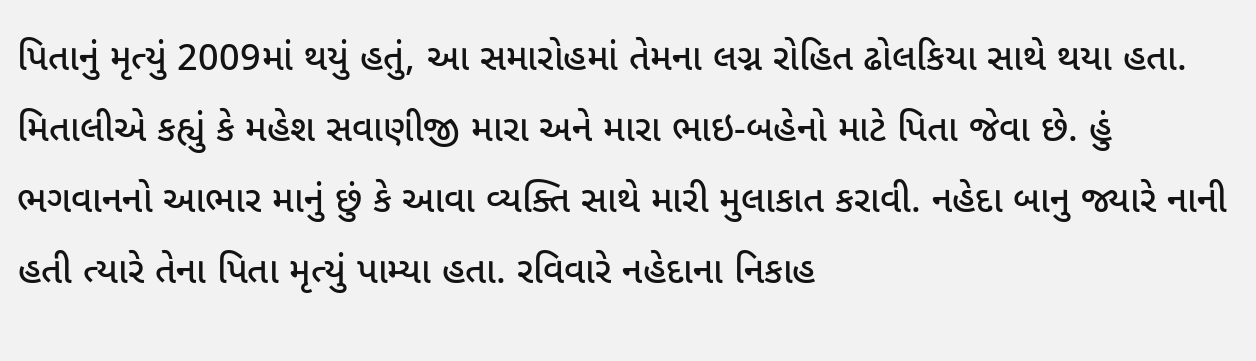પિતાનું મૃત્યું 2009માં થયું હતું, આ સમારોહમાં તેમના લગ્ન રોહિત ઢોલકિયા સાથે થયા હતા. મિતાલીએ કહ્યું કે મહેશ સવાણીજી મારા અને મારા ભાઇ-બહેનો માટે પિતા જેવા છે. હું ભગવાનનો આભાર માનું છું કે આવા વ્યક્તિ સાથે મારી મુલાકાત કરાવી. નહેદા બાનુ જ્યારે નાની હતી ત્યારે તેના પિતા મૃત્યું પામ્યા હતા. રવિવારે નહેદાના નિકાહ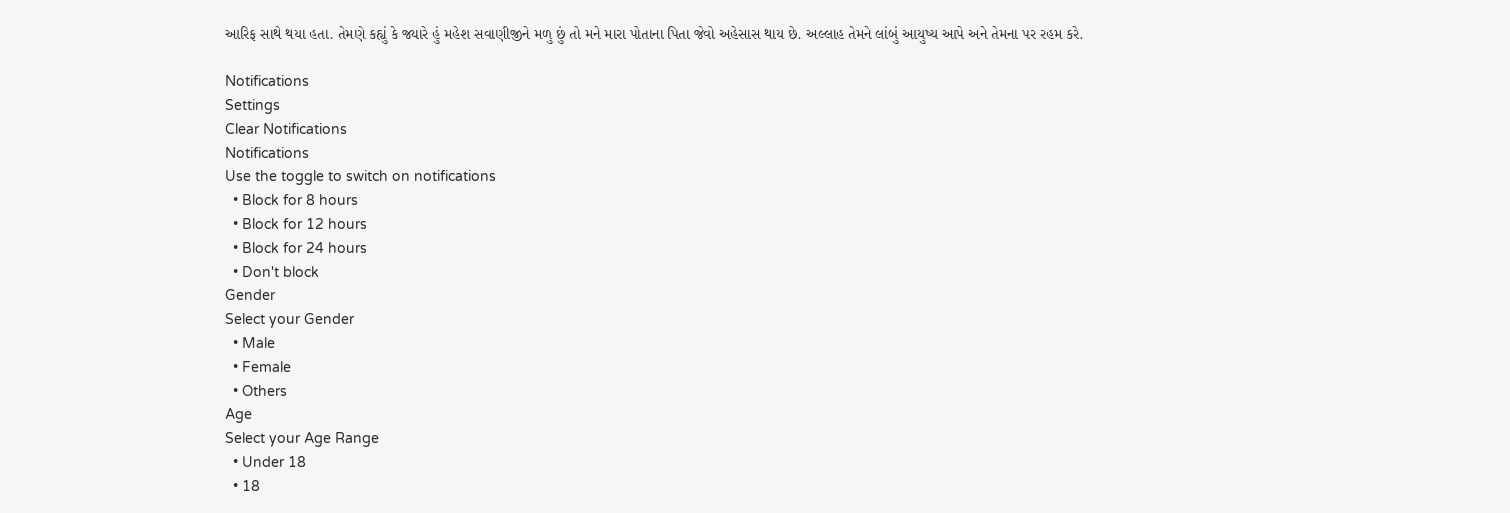આરિફ સાથે થયા હતા. તેમણે કહ્યું કે જ્યારે હું મહેશ સવાણીજીને મળુ છું તો મને મારા પોતાના પિતા જેવો અહેસાસ થાય છે. અલ્લાહ તેમને લાંબું આયુષ્ય આપે અને તેમના પર રહમ કરે.

Notifications
Settings
Clear Notifications
Notifications
Use the toggle to switch on notifications
  • Block for 8 hours
  • Block for 12 hours
  • Block for 24 hours
  • Don't block
Gender
Select your Gender
  • Male
  • Female
  • Others
Age
Select your Age Range
  • Under 18
  • 18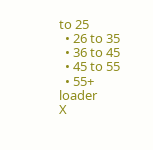to 25
  • 26 to 35
  • 36 to 45
  • 45 to 55
  • 55+
loader
X